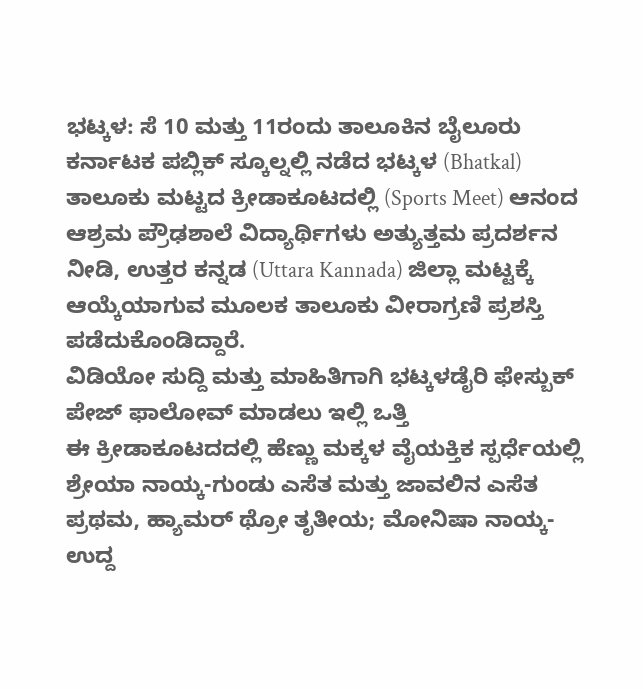ಭಟ್ಕಳ: ಸೆ 10 ಮತ್ತು 11ರಂದು ತಾಲೂಕಿನ ಬೈಲೂರು ಕರ್ನಾಟಕ ಪಬ್ಲಿಕ್ ಸ್ಕೂಲ್ನಲ್ಲಿ ನಡೆದ ಭಟ್ಕಳ (Bhatkal) ತಾಲೂಕು ಮಟ್ಟದ ಕ್ರೀಡಾಕೂಟದಲ್ಲಿ (Sports Meet) ಆನಂದ ಆಶ್ರಮ ಪ್ರೌಢಶಾಲೆ ವಿದ್ಯಾರ್ಥಿಗಳು ಅತ್ಯುತ್ತಮ ಪ್ರದರ್ಶನ ನೀಡಿ, ಉತ್ತರ ಕನ್ನಡ (Uttara Kannada) ಜಿಲ್ಲಾ ಮಟ್ಟಕ್ಕೆ ಆಯ್ಕೆಯಾಗುವ ಮೂಲಕ ತಾಲೂಕು ವೀರಾಗ್ರಣಿ ಪ್ರಶಸ್ತಿ ಪಡೆದುಕೊಂಡಿದ್ದಾರೆ.
ವಿಡಿಯೋ ಸುದ್ದಿ ಮತ್ತು ಮಾಹಿತಿಗಾಗಿ ಭಟ್ಕಳಡೈರಿ ಫೇಸ್ಬುಕ್ ಪೇಜ್ ಫಾಲೋವ್ ಮಾಡಲು ಇಲ್ಲಿ ಒತ್ತಿ
ಈ ಕ್ರೀಡಾಕೂಟದದಲ್ಲಿ ಹೆಣ್ಣು ಮಕ್ಕಳ ವೈಯಕ್ತಿಕ ಸ್ಪರ್ಧೆಯಲ್ಲಿ ಶ್ರೇಯಾ ನಾಯ್ಕ-ಗುಂಡು ಎಸೆತ ಮತ್ತು ಜಾವಲಿನ ಎಸೆತ ಪ್ರಥಮ, ಹ್ಯಾಮರ್ ಥ್ರೋ ತೃತೀಯ; ಮೋನಿಷಾ ನಾಯ್ಕ- ಉದ್ದ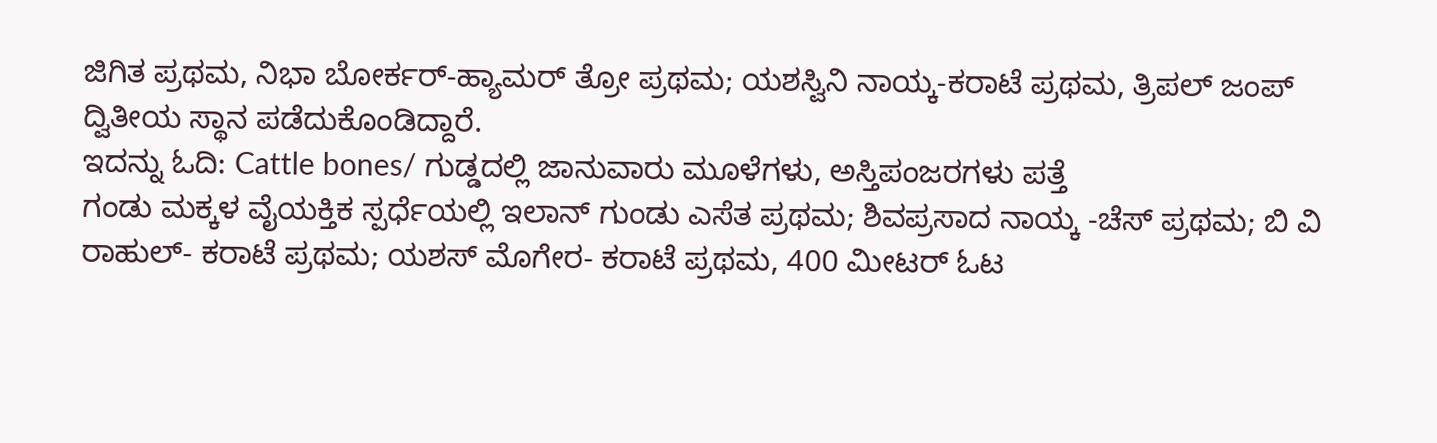ಜಿಗಿತ ಪ್ರಥಮ, ನಿಭಾ ಬೋರ್ಕರ್-ಹ್ಯಾಮರ್ ತ್ರೋ ಪ್ರಥಮ; ಯಶಸ್ವಿನಿ ನಾಯ್ಕ-ಕರಾಟೆ ಪ್ರಥಮ, ತ್ರಿಪಲ್ ಜಂಪ್ ದ್ವಿತೀಯ ಸ್ಥಾನ ಪಡೆದುಕೊಂಡಿದ್ದಾರೆ.
ಇದನ್ನು ಓದಿ: Cattle bones/ ಗುಡ್ಡದಲ್ಲಿ ಜಾನುವಾರು ಮೂಳೆಗಳು, ಅಸ್ತಿಪಂಜರಗಳು ಪತ್ತೆ
ಗಂಡು ಮಕ್ಕಳ ವೈಯಕ್ತಿಕ ಸ್ಪರ್ಧೆಯಲ್ಲಿ ಇಲಾನ್ ಗುಂಡು ಎಸೆತ ಪ್ರಥಮ; ಶಿವಪ್ರಸಾದ ನಾಯ್ಕ -ಚೆಸ್ ಪ್ರಥಮ; ಬಿ ವಿ ರಾಹುಲ್- ಕರಾಟೆ ಪ್ರಥಮ; ಯಶಸ್ ಮೊಗೇರ- ಕರಾಟೆ ಪ್ರಥಮ, 400 ಮೀಟರ್ ಓಟ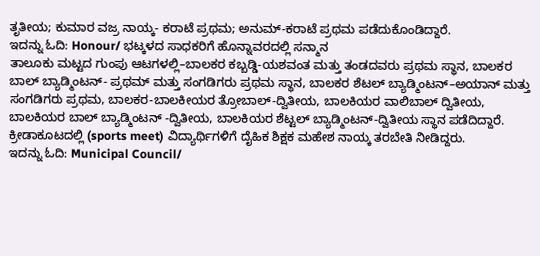ತೃತೀಯ; ಕುಮಾರ ವಜ್ರ ನಾಯ್ಕ- ಕರಾಟೆ ಪ್ರಥಮ; ಅನುಮ್-ಕರಾಟೆ ಪ್ರಥಮ ಪಡೆದುಕೊಂಡಿದ್ದಾರೆ.
ಇದನ್ನು ಓದಿ: Honour/ ಭಟ್ಕಳದ ಸಾಧಕರಿಗೆ ಹೊನ್ನಾವರದಲ್ಲಿ ಸನ್ಮಾನ
ತಾಲೂಕು ಮಟ್ಟದ ಗುಂಪು ಆಟಗಳಲ್ಲಿ–ಬಾಲಕರ ಕಬ್ಬಡ್ಡಿ-ಯಶವಂತ ಮತ್ತು ತಂಡದವರು ಪ್ರಥಮ ಸ್ಥಾನ, ಬಾಲಕರ ಬಾಲ್ ಬ್ಯಾಡ್ಮಿಂಟನ್- ಪ್ರಥಮ್ ಮತ್ತು ಸಂಗಡಿಗರು ಪ್ರಥಮ ಸ್ಥಾನ, ಬಾಲಕರ ಶೆಟಲ್ ಬ್ಯಾಡ್ಮಿಂಟನ್–ಅಯಾನ್ ಮತ್ತು ಸಂಗಡಿಗರು ಪ್ರಥಮ, ಬಾಲಕರ-ಬಾಲಕೀಯರ ತ್ರೋಬಾಲ್-ದ್ವಿತೀಯ, ಬಾಲಕಿಯರ ವಾಲಿಬಾಲ್ ದ್ವಿತೀಯ, ಬಾಲಕಿಯರ ಬಾಲ್ ಬ್ಯಾಡ್ಮಿಂಟನ್ -ದ್ವಿತೀಯ, ಬಾಲಕಿಯರ ಶೆಟ್ಟಲ್ ಬ್ಯಾಡ್ಮಿಂಟನ್-ದ್ವಿತೀಯ ಸ್ಥಾನ ಪಡೆದಿದ್ದಾರೆ. ಕ್ರೀಡಾಕೂಟದಲ್ಲಿ (sports meet) ವಿದ್ಯಾರ್ಥಿಗಳಿಗೆ ದೈಹಿಕ ಶಿಕ್ಷಕ ಮಹೇಶ ನಾಯ್ಕ ತರಬೇತಿ ನೀಡಿದ್ದರು.
ಇದನ್ನು ಓದಿ: Municipal Council/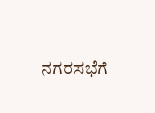ನಗರಸಭೆಗೆ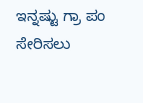ಇನ್ನಷ್ಟು ಗ್ರಾ ಪಂ ಸೇರಿಸಲು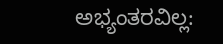ಅಭ್ಯಂತರವಿಲ್ಲ: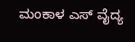ಮಂಕಾಳ ಎಸ್ ವೈದ್ಯ